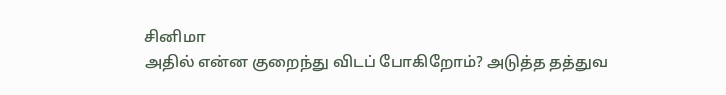சினிமா
அதில் என்ன குறைந்து விடப் போகிறோம்? அடுத்த தத்துவ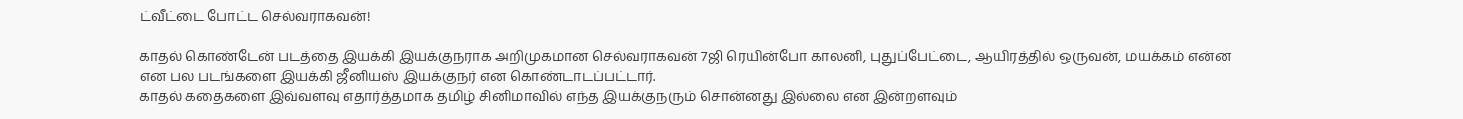ட்வீட்டை போட்ட செல்வராகவன்!

காதல் கொண்டேன் படத்தை இயக்கி இயக்குநராக அறிமுகமான செல்வராகவன் 7ஜி ரெயின்போ காலனி, புதுப்பேட்டை, ஆயிரத்தில் ஒருவன், மயக்கம் என்ன என பல படங்களை இயக்கி ஜீனியஸ் இயக்குநர் என கொண்டாடப்பட்டார்.
காதல் கதைகளை இவ்வளவு எதார்த்தமாக தமிழ் சினிமாவில் எந்த இயக்குநரும் சொன்னது இல்லை என இன்றளவும்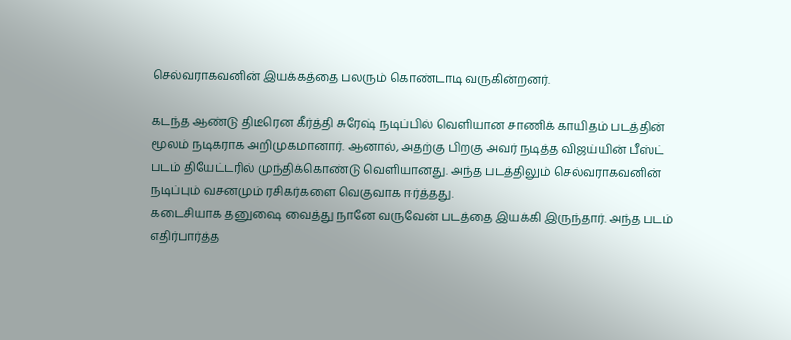செல்வராகவனின் இயக்கத்தை பலரும் கொண்டாடி வருகின்றனர்.

கடந்த ஆண்டு திடீரென கீர்த்தி சுரேஷ் நடிப்பில் வெளியான சாணிக் காயிதம் படத்தின் மூலம் நடிகராக அறிமுகமானார். ஆனால், அதற்கு பிறகு அவர் நடித்த விஜய்யின் பீஸ்ட் படம் தியேட்டரில் முந்திக்கொண்டு வெளியானது. அந்த படத்திலும் செல்வராகவனின் நடிப்பும் வசனமும் ரசிகர்களை வெகுவாக ஈர்த்தது.
கடைசியாக தனுஷை வைத்து நானே வருவேன் படத்தை இயக்கி இருந்தார். அந்த படம் எதிர்பார்த்த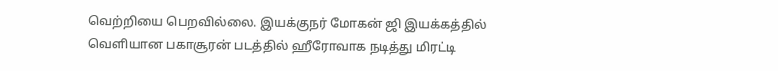வெற்றியை பெறவில்லை. இயக்குநர் மோகன் ஜி இயக்கத்தில் வெளியான பகாசூரன் படத்தில் ஹீரோவாக நடித்து மிரட்டி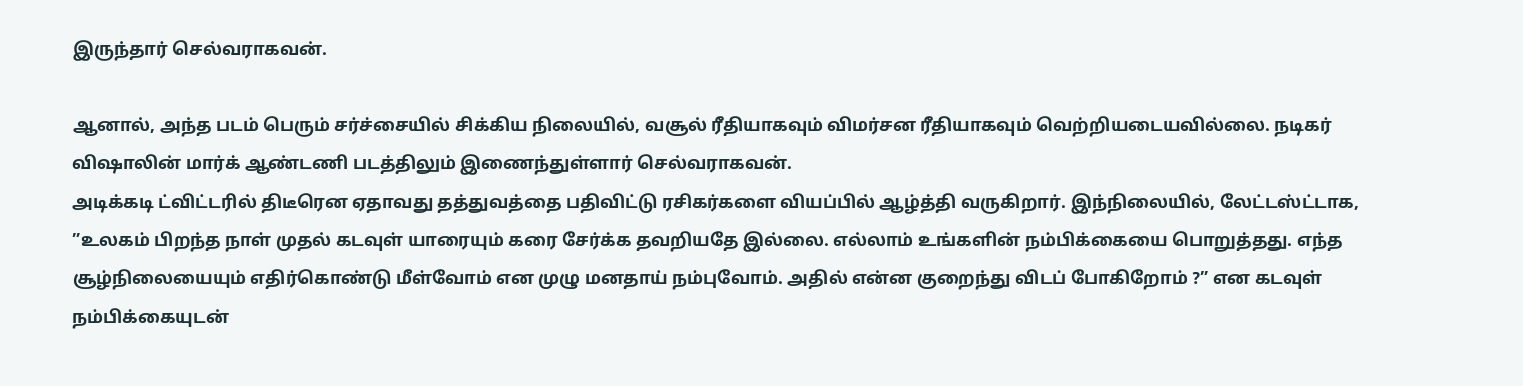இருந்தார் செல்வராகவன்.

ஆனால், அந்த படம் பெரும் சர்ச்சையில் சிக்கிய நிலையில், வசூல் ரீதியாகவும் விமர்சன ரீதியாகவும் வெற்றியடையவில்லை. நடிகர் விஷாலின் மார்க் ஆண்டணி படத்திலும் இணைந்துள்ளார் செல்வராகவன்.
அடிக்கடி ட்விட்டரில் திடீரென ஏதாவது தத்துவத்தை பதிவிட்டு ரசிகர்களை வியப்பில் ஆழ்த்தி வருகிறார். இந்நிலையில், லேட்டஸ்ட்டாக, ”உலகம் பிறந்த நாள் முதல் கடவுள் யாரையும் கரை சேர்க்க தவறியதே இல்லை. எல்லாம் உங்களின் நம்பிக்கையை பொறுத்தது. எந்த சூழ்நிலையையும் எதிர்கொண்டு மீள்வோம் என முழு மனதாய் நம்புவோம். அதில் என்ன குறைந்து விடப் போகிறோம் ?” என கடவுள் நம்பிக்கையுடன்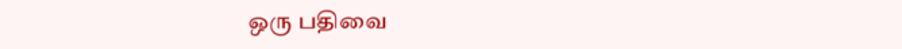ஒரு பதிவை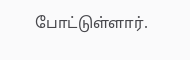போட்டுள்ளார்.